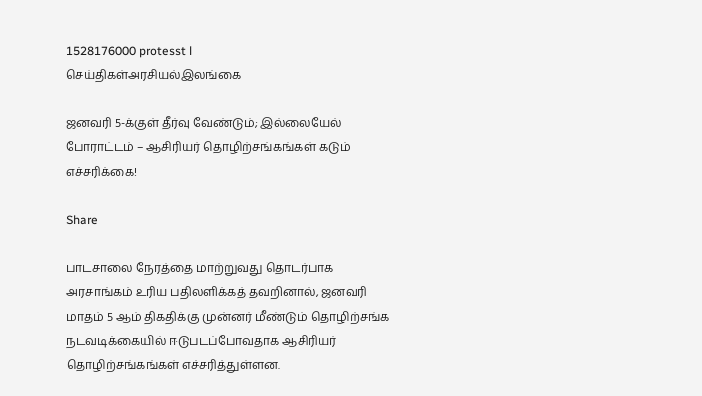1528176000 protesst l
செய்திகள்அரசியல்இலங்கை

ஜனவரி 5-க்குள் தீர்வு வேண்டும்; இல்லையேல் போராட்டம் – ஆசிரியர் தொழிற்சங்கங்கள் கடும் எச்சரிக்கை!

Share

பாடசாலை நேரத்தை மாற்றுவது தொடர்பாக அரசாங்கம் உரிய பதிலளிக்கத் தவறினால், ஜனவரி மாதம் 5 ஆம் திகதிக்கு முன்னர் மீண்டும் தொழிற்சங்க நடவடிக்கையில் ஈடுபடப்போவதாக ஆசிரியர் தொழிற்சங்கங்கள் எச்சரித்துள்ளன.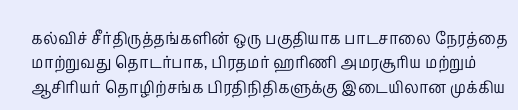கல்விச் சீர்திருத்தங்களின் ஒரு பகுதியாக பாடசாலை நேரத்தை மாற்றுவது தொடர்பாக, பிரதமர் ஹரிணி அமரசூரிய மற்றும் ஆசிரியர் தொழிற்சங்க பிரதிநிதிகளுக்கு இடையிலான முக்கிய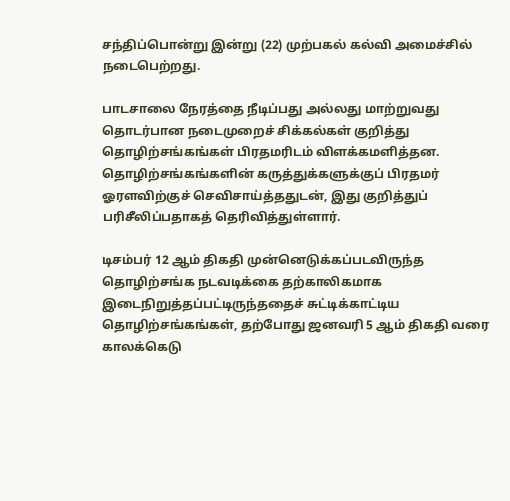சந்திப்பொன்று இன்று (22) முற்பகல் கல்வி அமைச்சில் நடைபெற்றது.

பாடசாலை நேரத்தை நீடிப்பது அல்லது மாற்றுவது தொடர்பான நடைமுறைச் சிக்கல்கள் குறித்து தொழிற்சங்கங்கள் பிரதமரிடம் விளக்கமளித்தன. தொழிற்சங்கங்களின் கருத்துக்களுக்குப் பிரதமர் ஓரளவிற்குச் செவிசாய்த்ததுடன், இது குறித்துப் பரிசீலிப்பதாகத் தெரிவித்துள்ளார்.

டிசம்பர் 12 ஆம் திகதி முன்னெடுக்கப்படவிருந்த தொழிற்சங்க நடவடிக்கை தற்காலிகமாக இடைநிறுத்தப்பட்டிருந்ததைச் சுட்டிக்காட்டிய தொழிற்சங்கங்கள், தற்போது ஜனவரி 5 ஆம் திகதி வரை காலக்கெடு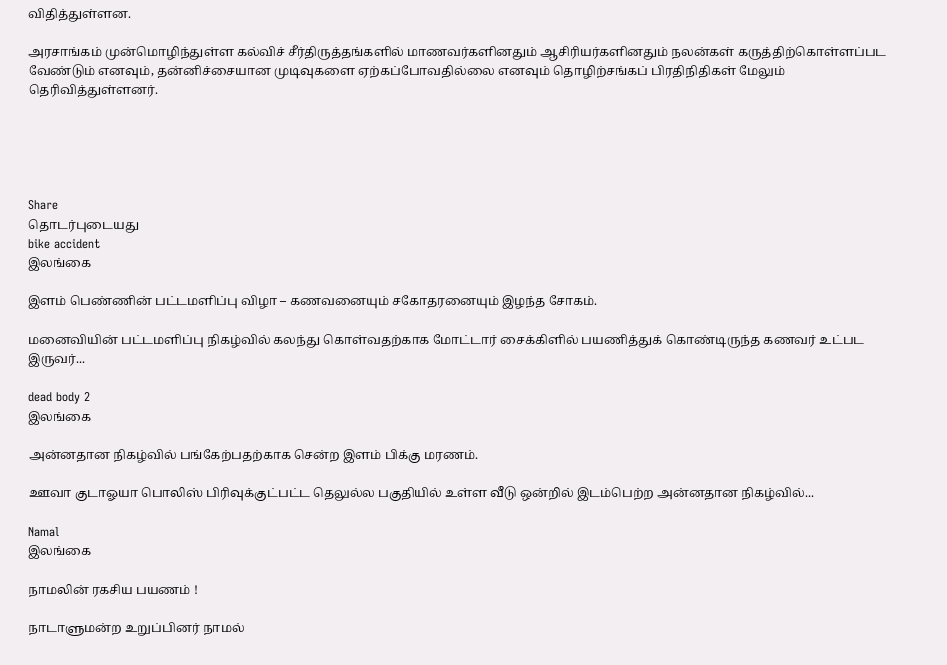விதித்துள்ளன.

அரசாங்கம் முன்மொழிந்துள்ள கல்விச் சீர்திருத்தங்களில் மாணவர்களினதும் ஆசிரியர்களினதும் நலன்கள் கருத்திற்கொள்ளப்பட வேண்டும் எனவும், தன்னிச்சையான முடிவுகளை ஏற்கப்போவதில்லை எனவும் தொழிற்சங்கப் பிரதிநிதிகள் மேலும் தெரிவித்துள்ளனர்.





Share
தொடர்புடையது
bike accident
இலங்கை

இளம் பெண்ணின் பட்டமளிப்பு விழா – கணவனையும் சகோதரனையும் இழந்த சோகம்.

மனைவியின் பட்டமளிப்பு நிகழ்வில் கலந்து கொள்வதற்காக மோட்டார் சைக்கிளில் பயணித்துக் கொண்டிருந்த கணவர் உட்பட இருவர்...

dead body 2
இலங்கை

அன்னதான நிகழ்வில் பங்கேற்பதற்காக சென்ற இளம் பிக்கு மரணம்.

ஊவா குடாஓயா பொலிஸ் பிரிவுக்குட்பட்ட தெலுல்ல பகுதியில் உள்ள வீடு ஒன்றில் இடம்பெற்ற அன்னதான நிகழ்வில்...

Namal
இலங்கை

நாமலின் ரகசிய பயணம் !

நாடாளுமன்ற உறுப்பினர் நாமல்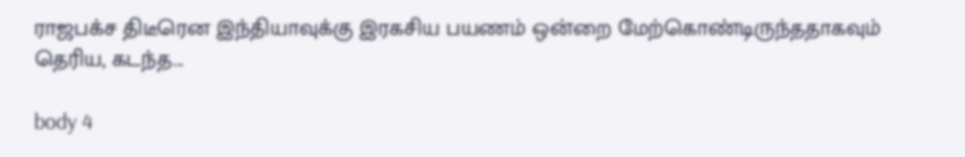ராஜபக்ச திடீரென இந்தியாவுக்கு இரகசிய பயணம் ஒன்றை மேற்கொண்டிருந்ததாகவும் தெரிய, கடந்த...

body 4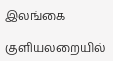இலங்கை

குளியலறையில்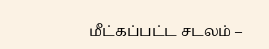மீட்கப்பட்ட சடலம் –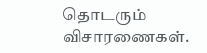தொடரும் விசாரணைகள்.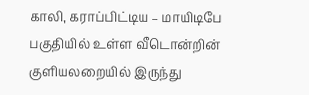காலி, கராப்பிட்டிய – மாயிடிபே பகுதியில் உள்ள வீடொன்றின் குளியலறையில் இருந்து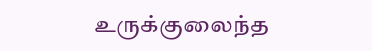உருக்குலைந்த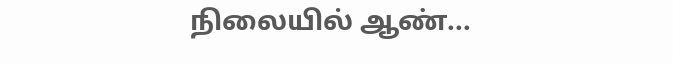நிலையில் ஆண்...